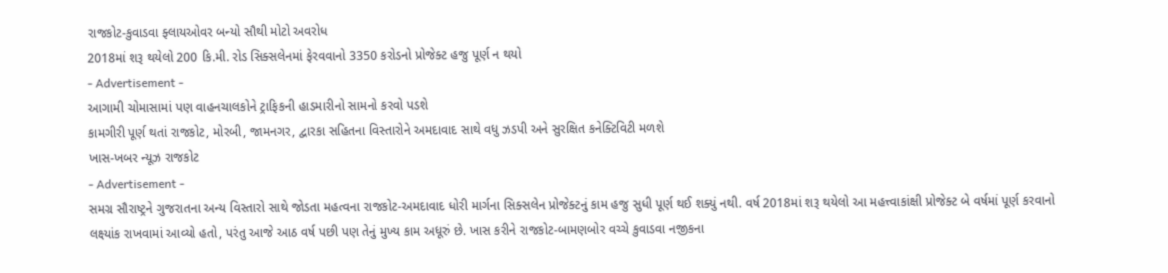રાજકોટ-કુવાડવા ફ્લાયઓવર બન્યો સૌથી મોટો અવરોધ
2018માં શરૂ થયેલો 200 કિ.મી. રોડ સિક્સલેનમાં ફેરવવાનો 3350 કરોડનો પ્રોજેક્ટ હજુ પૂર્ણ ન થયો
- Advertisement -
આગામી ચોમાસામાં પણ વાહનચાલકોને ટ્રાફિકની હાડમારીનો સામનો કરવો પડશે
કામગીરી પૂર્ણ થતાં રાજકોટ, મોરબી, જામનગર, દ્વારકા સહિતના વિસ્તારોને અમદાવાદ સાથે વધુ ઝડપી અને સુરક્ષિત કનેક્ટિવિટી મળશે
ખાસ-ખબર ન્યૂઝ રાજકોટ
- Advertisement -
સમગ્ર સૌરાષ્ટ્રને ગુજરાતના અન્ય વિસ્તારો સાથે જોડતા મહત્વના રાજકોટ-અમદાવાદ ધોરી માર્ગના સિક્સલેન પ્રોજેક્ટનું કામ હજુ સુધી પૂર્ણ થઈ શક્યું નથી. વર્ષ 2018માં શરૂ થયેલો આ મહત્ત્વાકાંક્ષી પ્રોજેક્ટ બે વર્ષમાં પૂર્ણ કરવાનો લક્ષ્યાંક રાખવામાં આવ્યો હતો, પરંતુ આજે આઠ વર્ષ પછી પણ તેનું મુખ્ય કામ અધૂરું છે. ખાસ કરીને રાજકોટ-બામણબોર વચ્ચે કુવાડવા નજીકના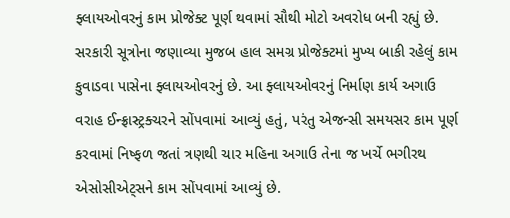ફ્લાયઓવરનું કામ પ્રોજેક્ટ પૂર્ણ થવામાં સૌથી મોટો અવરોધ બની રહ્યું છે.
સરકારી સૂત્રોના જણાવ્યા મુજબ હાલ સમગ્ર પ્રોજેક્ટમાં મુખ્ય બાકી રહેલું કામ કુવાડવા પાસેના ફ્લાયઓવરનું છે. આ ફ્લાયઓવરનું નિર્માણ કાર્ય અગાઉ વરાહ ઈન્ફ્રાસ્ટ્રક્ચરને સોંપવામાં આવ્યું હતું, પરંતુ એજન્સી સમયસર કામ પૂર્ણ કરવામાં નિષ્ફળ જતાં ત્રણથી ચાર મહિના અગાઉ તેના જ ખર્ચે ભગીરથ એસોસીએટ્સને કામ સોંપવામાં આવ્યું છે.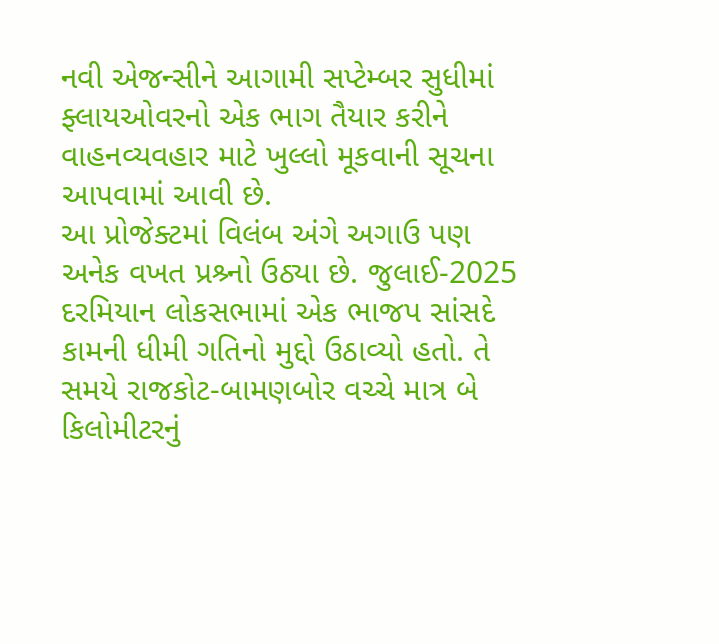નવી એજન્સીને આગામી સપ્ટેમ્બર સુધીમાં ફ્લાયઓવરનો એક ભાગ તૈયાર કરીને વાહનવ્યવહાર માટે ખુલ્લો મૂકવાની સૂચના આપવામાં આવી છે.
આ પ્રોજેક્ટમાં વિલંબ અંગે અગાઉ પણ અનેક વખત પ્રશ્ર્નો ઉઠ્યા છે. જુલાઈ-2025 દરમિયાન લોકસભામાં એક ભાજપ સાંસદે કામની ધીમી ગતિનો મુદ્દો ઉઠાવ્યો હતો. તે સમયે રાજકોટ-બામણબોર વચ્ચે માત્ર બે કિલોમીટરનું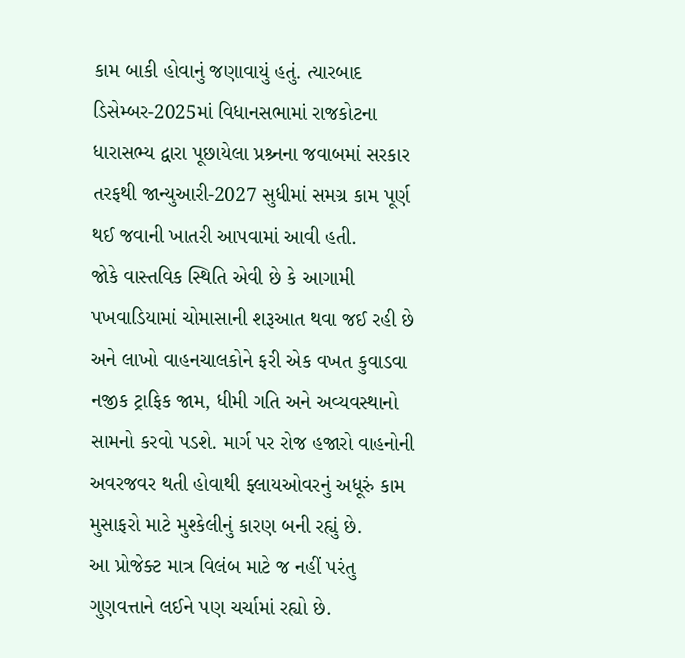કામ બાકી હોવાનું જણાવાયું હતું. ત્યારબાદ ડિસેમ્બર-2025માં વિધાનસભામાં રાજકોટના ધારાસભ્ય દ્વારા પૂછાયેલા પ્રશ્ર્નના જવાબમાં સરકાર તરફથી જાન્યુઆરી-2027 સુધીમાં સમગ્ર કામ પૂર્ણ થઈ જવાની ખાતરી આપવામાં આવી હતી.
જોકે વાસ્તવિક સ્થિતિ એવી છે કે આગામી પખવાડિયામાં ચોમાસાની શરૂઆત થવા જઈ રહી છે અને લાખો વાહનચાલકોને ફરી એક વખત કુવાડવા નજીક ટ્રાફિક જામ, ધીમી ગતિ અને અવ્યવસ્થાનો સામનો કરવો પડશે. માર્ગ પર રોજ હજારો વાહનોની અવરજવર થતી હોવાથી ફ્લાયઓવરનું અધૂરું કામ મુસાફરો માટે મુશ્કેલીનું કારણ બની રહ્યું છે.
આ પ્રોજેક્ટ માત્ર વિલંબ માટે જ નહીં પરંતુ ગુણવત્તાને લઈને પણ ચર્ચામાં રહ્યો છે.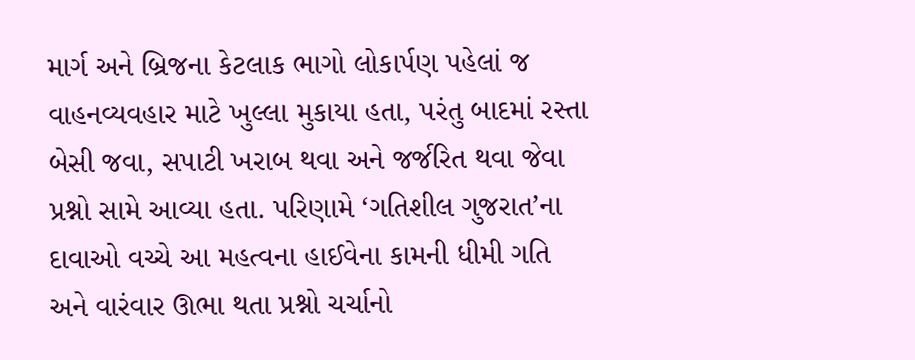માર્ગ અને બ્રિજના કેટલાક ભાગો લોકાર્પણ પહેલાં જ વાહનવ્યવહાર માટે ખુલ્લા મુકાયા હતા, પરંતુ બાદમાં રસ્તા બેસી જવા, સપાટી ખરાબ થવા અને જર્જરિત થવા જેવા પ્રશ્નો સામે આવ્યા હતા. પરિણામે ‘ગતિશીલ ગુજરાત’ના દાવાઓ વચ્ચે આ મહત્વના હાઈવેના કામની ધીમી ગતિ અને વારંવાર ઊભા થતા પ્રશ્નો ચર્ચાનો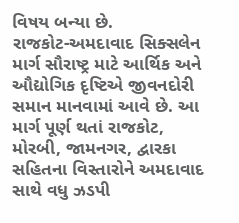વિષય બન્યા છે.
રાજકોટ-અમદાવાદ સિક્સલેન માર્ગ સૌરાષ્ટ્ર માટે આર્થિક અને ઔદ્યોગિક દૃષ્ટિએ જીવનદોરી સમાન માનવામાં આવે છે. આ માર્ગ પૂર્ણ થતાં રાજકોટ, મોરબી, જામનગર, દ્વારકા સહિતના વિસ્તારોને અમદાવાદ સાથે વધુ ઝડપી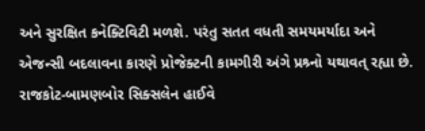અને સુરક્ષિત કનેક્ટિવિટી મળશે. પરંતુ સતત વધતી સમયમર્યાદા અને એજન્સી બદલાવના કારણે પ્રોજેક્ટની કામગીરી અંગે પ્રશ્ર્નો યથાવત્ રહ્યા છે.
રાજકોટ-બામણબોર સિક્સલેન હાઈવે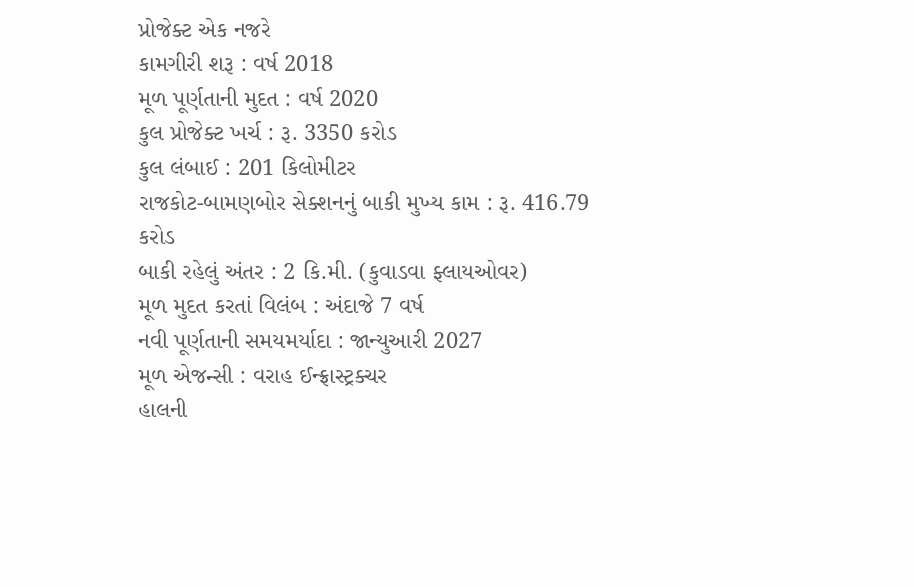પ્રોજેક્ટ એક નજરે
કામગીરી શરૂ : વર્ષ 2018
મૂળ પૂર્ણતાની મુદત : વર્ષ 2020
કુલ પ્રોજેક્ટ ખર્ચ : રૂ. 3350 કરોડ
કુલ લંબાઈ : 201 કિલોમીટર
રાજકોટ-બામણબોર સેક્શનનું બાકી મુખ્ય કામ : રૂ. 416.79 કરોડ
બાકી રહેલું અંતર : 2 કિ.મી. (કુવાડવા ફ્લાયઓવર)
મૂળ મુદત કરતાં વિલંબ : અંદાજે 7 વર્ષ
નવી પૂર્ણતાની સમયમર્યાદા : જાન્યુઆરી 2027
મૂળ એજન્સી : વરાહ ઈન્ફ્રાસ્ટ્રક્ચર
હાલની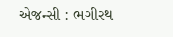એજન્સી : ભગીરથ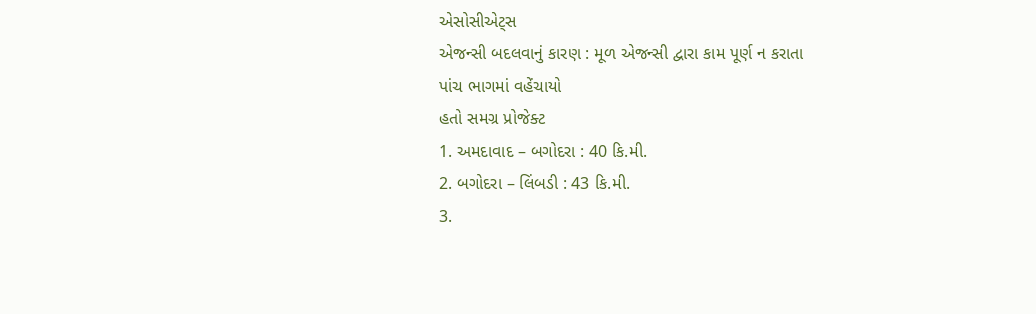એસોસીએટ્સ
એજન્સી બદલવાનું કારણ : મૂળ એજન્સી દ્વારા કામ પૂર્ણ ન કરાતા
પાંચ ભાગમાં વહેંચાયો
હતો સમગ્ર પ્રોજેક્ટ
1. અમદાવાદ – બગોદરા : 40 કિ.મી.
2. બગોદરા – લિંબડી : 43 કિ.મી.
3.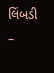લિંબડી –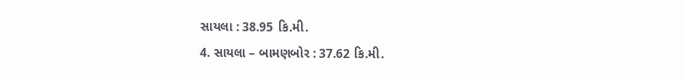સાયલા : 38.95 કિ.મી.
4. સાયલા – બામણબોર : 37.62 કિ.મી.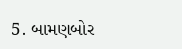5. બામણબોર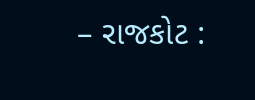– રાજકોટ :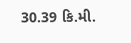30.39 કિ.મી.